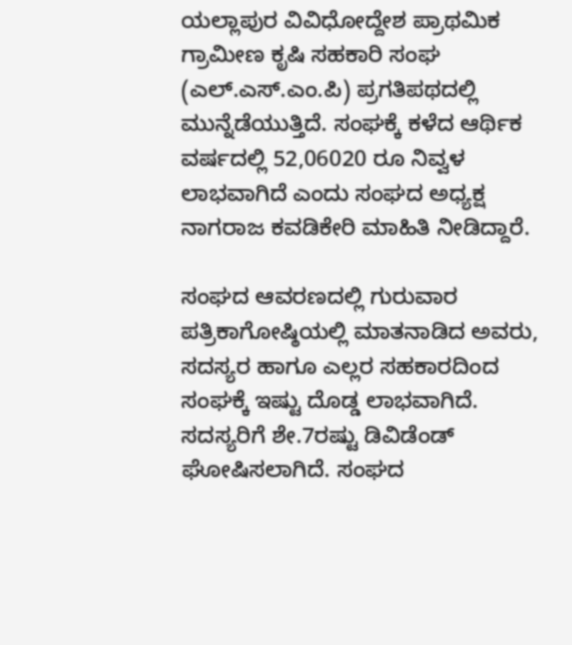ಯಲ್ಲಾಪುರ ವಿವಿಧೋದ್ದೇಶ ಪ್ರಾಥಮಿಕ ಗ್ರಾಮೀಣ ಕೃಷಿ ಸಹಕಾರಿ ಸಂಘ (ಎಲ್.ಎಸ್.ಎಂ.ಪಿ) ಪ್ರಗತಿಪಥದಲ್ಲಿ ಮುನ್ನೆಡೆಯುತ್ತಿದೆ. ಸಂಘಕ್ಕೆ ಕಳೆದ ಆರ್ಥಿಕ ವರ್ಷದಲ್ಲಿ 52,06020 ರೂ ನಿವ್ವಳ ಲಾಭವಾಗಿದೆ ಎಂದು ಸಂಘದ ಅಧ್ಯಕ್ಷ ನಾಗರಾಜ ಕವಡಿಕೇರಿ ಮಾಹಿತಿ ನೀಡಿದ್ದಾರೆ.

ಸಂಘದ ಆವರಣದಲ್ಲಿ ಗುರುವಾರ ಪತ್ರಿಕಾಗೋಷ್ಠಿಯಲ್ಲಿ ಮಾತನಾಡಿದ ಅವರು, ಸದಸ್ಯರ ಹಾಗೂ ಎಲ್ಲರ ಸಹಕಾರದಿಂದ ಸಂಘಕ್ಕೆ ಇಷ್ಟು ದೊಡ್ಡ ಲಾಭವಾಗಿದೆ. ಸದಸ್ಯರಿಗೆ ಶೇ.7ರಷ್ಟು ಡಿವಿಡೆಂಡ್ ಘೋಷಿಸಲಾಗಿದೆ. ಸಂಘದ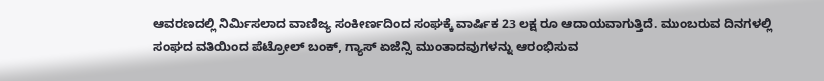ಆವರಣದಲ್ಲಿ ನಿರ್ಮಿಸಲಾದ ವಾಣಿಜ್ಯ ಸಂಕೀರ್ಣದಿಂದ ಸಂಘಕ್ಕೆ ವಾರ್ಷಿಕ 23 ಲಕ್ಷ ರೂ ಆದಾಯವಾಗುತ್ತಿದೆ. ಮುಂಬರುವ ದಿನಗಳಲ್ಲಿ ಸಂಘದ ವತಿಯಿಂದ ಪೆಟ್ರೋಲ್ ಬಂಕ್, ಗ್ಯಾಸ್ ಏಜೆನ್ಸಿ ಮುಂತಾದವುಗಳನ್ನು ಆರಂಭಿಸುವ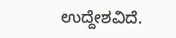ಉದ್ದೇಶವಿದೆ.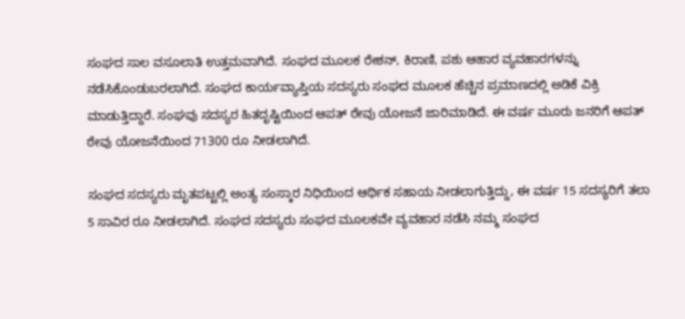ಸಂಘದ ಸಾಲ ವಸೂಲಾತಿ ಉತ್ತಮವಾಗಿದೆ. ಸಂಘದ ಮೂಲಕ ರೇಶನ್, ಕಿರಾಣಿ, ಪಶು ಆಹಾರ ವ್ಯವಹಾರಗಳನ್ನು ನಡೆಸಿಕೊಂಡುಬರಲಾಗಿದೆ. ಸಂಘದ ಕಾರ್ಯವ್ಯಾಪ್ತಿಯ ಸದಸ್ಯರು ಸಂಘದ ಮೂಲಕ ಹೆಚ್ಚಿನ ಪ್ರಮಾಣದಲ್ಲಿ ಅಡಿಕೆ ವಿಕ್ರಿ ಮಾಡುತ್ತಿದ್ದಾರೆ. ಸಂಘವು ಸದಸ್ಯರ ಹಿತದೃಷ್ಟಿಯಿಂದ ಆಪತ್ ಠೇವು ಯೋಜನೆ ಜಾರಿಮಾಡಿದೆ. ಈ ವರ್ಷ ಮೂರು ಜನರಿಗೆ ಆಪತ್ ಠೇವು ಯೋಜನೆಯಿಂದ 71300 ರೂ ನೀಡಲಾಗಿದೆ.

ಸಂಘದ ಸದಸ್ಯರು ಮೃತಪಟ್ಟಲ್ಲಿ ಅಂತ್ಯ ಸಂಸ್ಕಾರ ನಿಧಿಯಿಂದ ಆರ್ಥಿಕ ಸಹಾಯ ನೀಡಲಾಗುತ್ತಿದ್ದು, ಈ ವರ್ಷ 15 ಸದಸ್ಯರಿಗೆ ತಲಾ 5 ಸಾವಿರ ರೂ ನೀಡಲಾಗಿದೆ. ಸಂಘದ ಸದಸ್ಯರು ಸಂಘದ ಮೂಲಕವೇ ವ್ಯವಹಾರ ನಡೆಸಿ ನಮ್ಮ ಸಂಘದ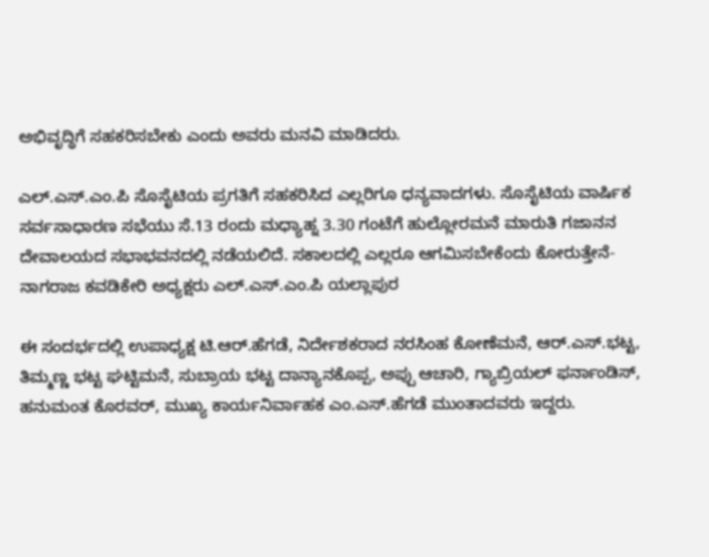ಅಭಿವೃದ್ಧಿಗೆ ಸಹಕರಿಸಬೇಕು ಎಂದು ಅವರು ಮನವಿ ಮಾಡಿದರು.

ಎಲ್.ಎಸ್.ಎಂ.ಪಿ ಸೊಸೈಟಿಯ ಪ್ರಗತಿಗೆ ಸಹಕರಿಸಿದ ಎಲ್ಲರಿಗೂ ಧನ್ಯವಾದಗಳು. ಸೊಸೈಟಿಯ ವಾರ್ಷಿಕ ಸರ್ವಸಾಧಾರಣ ಸಭೆಯು ಸೆ.13 ರಂದು ಮಧ್ಯಾಹ್ನ 3.30 ಗಂಟೆಗೆ ಹುಲ್ಲೋರಮನೆ ಮಾರುತಿ ಗಜಾನನ ದೇವಾಲಯದ ಸಭಾಭವನದಲ್ಲಿ ನಡೆಯಲಿದೆ. ಸಕಾಲದಲ್ಲಿ ಎಲ್ಲರೂ ಆಗಮಿಸಬೇಕೆಂದು ಕೋರುತ್ತೇನೆ-ನಾಗರಾಜ ಕವಡಿಕೇರಿ ಅಧ್ಯಕ್ಷರು ಎಲ್.ಎಸ್.ಎಂ.ಪಿ ಯಲ್ಲಾಪುರ

ಈ ಸಂದರ್ಭದಲ್ಲಿ ಉಪಾಧ್ಯಕ್ಷ ಟಿ.ಆರ್.ಹೆಗಡೆ, ನಿರ್ದೇಶಕರಾದ ನರಸಿಂಹ ಕೋಣೆಮನೆ, ಆರ್.ಎಸ್.ಭಟ್ಟ, ತಿಮ್ಮಣ್ಣ ಭಟ್ಟ ಘಟ್ಟಿಮನೆ, ಸುಬ್ರಾಯ ಭಟ್ಟ ದಾನ್ಯಾನಕೊಪ್ಪ, ಅಪ್ಪು ಆಚಾರಿ, ಗ್ಯಾಬ್ರಿಯಲ್ ಫರ್ನಾಂಡಿಸ್, ಹನುಮಂತ ಕೊರವರ್, ಮುಖ್ಯ ಕಾರ್ಯನಿರ್ವಾಹಕ ಎಂ.ಎಸ್.ಹೆಗಡೆ ಮುಂತಾದವರು ಇದ್ದರು.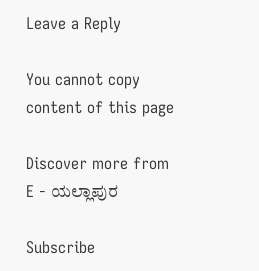Leave a Reply

You cannot copy content of this page

Discover more from E - ಯಲ್ಲಾಪುರ

Subscribe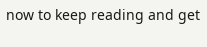now to keep reading and get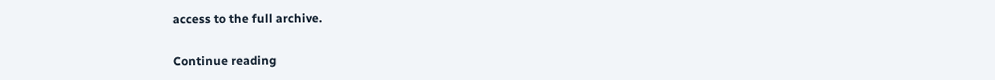access to the full archive.

Continue reading